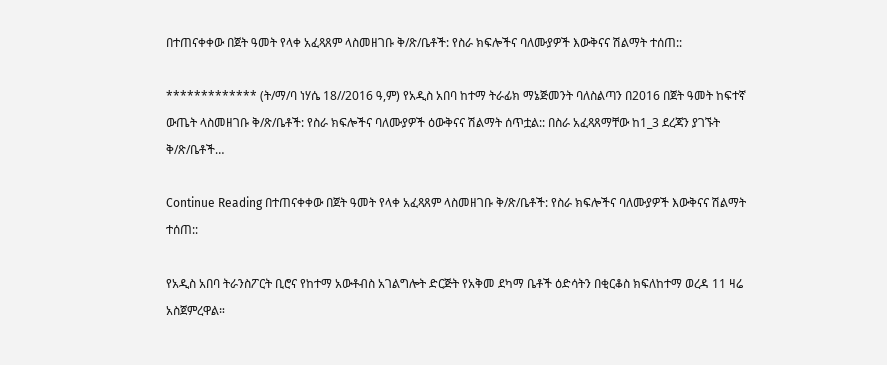በተጠናቀቀው በጀት ዓመት የላቀ አፈጻጸም ላስመዘገቡ ቅ/ጽ/ቤቶች: የስራ ክፍሎችና ባለሙያዎች እውቅናና ሽልማት ተሰጠ::

************* (ት/ማ/ባ ነሃሴ 18//2016 ዓ,ም) የአዲስ አበባ ከተማ ትራፊክ ማኔጅመንት ባለስልጣን በ2016 በጀት ዓመት ከፍተኛ ውጤት ላስመዘገቡ ቅ/ጽ/ቤቶች: የስራ ክፍሎችና ባለሙያዎች ዕውቅናና ሽልማት ሰጥቷል:: በስራ አፈጻጸማቸው ከ1_3 ደረጃን ያገኙት ቅ/ጽ/ቤቶች…

Continue Reading በተጠናቀቀው በጀት ዓመት የላቀ አፈጻጸም ላስመዘገቡ ቅ/ጽ/ቤቶች: የስራ ክፍሎችና ባለሙያዎች እውቅናና ሽልማት ተሰጠ::

የአዲስ አበባ ትራንስፖርት ቢሮና የከተማ አውቶብስ አገልግሎት ድርጅት የአቅመ ደካማ ቤቶች ዕድሳትን በቂርቆስ ክፍለከተማ ወረዳ 11 ዛሬ አስጀምረዋል።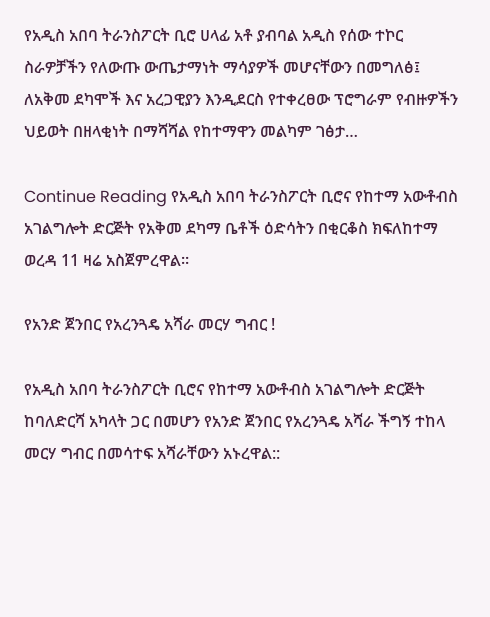የአዲስ አበባ ትራንስፖርት ቢሮ ሀላፊ አቶ ያብባል አዲስ የሰው ተኮር ስራዎቻችን የለውጡ ውጤታማነት ማሳያዎች መሆናቸውን በመግለፅ፤ ለአቅመ ደካሞች እና አረጋዊያን እንዲደርስ የተቀረፀው ፕሮግራም የብዙዎችን ህይወት በዘላቂነት በማሻሻል የከተማዋን መልካም ገፅታ…

Continue Reading የአዲስ አበባ ትራንስፖርት ቢሮና የከተማ አውቶብስ አገልግሎት ድርጅት የአቅመ ደካማ ቤቶች ዕድሳትን በቂርቆስ ክፍለከተማ ወረዳ 11 ዛሬ አስጀምረዋል።

የአንድ ጀንበር የአረንጓዴ አሻራ መርሃ ግብር !

የአዲስ አበባ ትራንስፖርት ቢሮና የከተማ አውቶብስ አገልግሎት ድርጅት ከባለድርሻ አካላት ጋር በመሆን የአንድ ጀንበር የአረንጓዴ አሻራ ችግኝ ተከላ መርሃ ግብር በመሳተፍ አሻራቸውን አኑረዋል::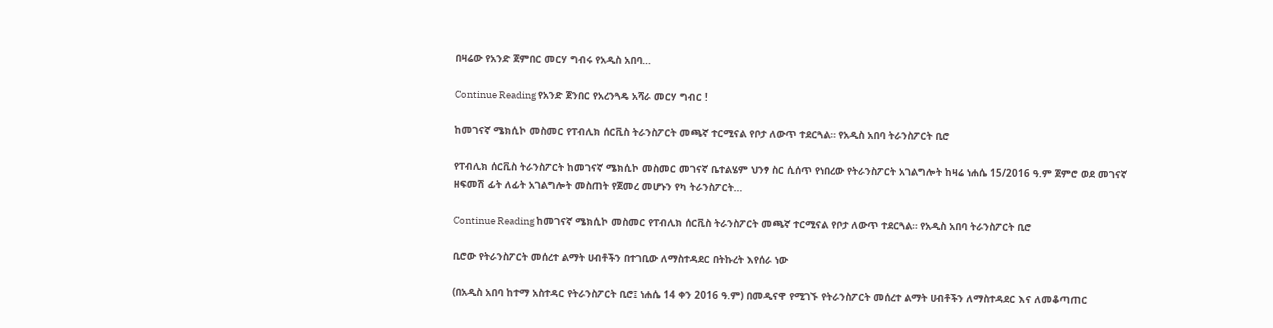በዛሬው የአንድ ጀምበር መርሃ ግብሩ የአዲስ አበባ…

Continue Reading የአንድ ጀንበር የአረንጓዴ አሻራ መርሃ ግብር !

ከመገናኛ ሜክሲኮ መስመር የፐብሊክ ሰርቪስ ትራንስፖርት መጫኛ ተርሚናል የቦታ ለውጥ ተደርጓል። የአዲስ አበባ ትራንስፖርት ቢሮ

የፐብሊክ ሰርቪስ ትራንስፖርት ከመገናኛ ሜክሲኮ መስመር መገናኛ ቤተልሄም ህንፃ ስር ሲሰጥ የነበረው የትራንስፖርት አገልግሎት ከዛሬ ነሐሴ 15/2016 ዓ.ም ጀምሮ ወደ መገናኛ ዘፍመሽ ፊት ለፊት አገልግሎት መስጠት የጀመረ መሆኑን የካ ትራንስፖርት…

Continue Reading ከመገናኛ ሜክሲኮ መስመር የፐብሊክ ሰርቪስ ትራንስፖርት መጫኛ ተርሚናል የቦታ ለውጥ ተደርጓል። የአዲስ አበባ ትራንስፖርት ቢሮ

ቢሮው የትራንስፖርት መሰረተ ልማት ሀብቶችን በተገቢው ለማስተዳደር በትኩረት እየሰራ ነው

(በአዲስ አበባ ከተማ አስተዳር የትራንስፖርት ቢሮ፤ ነሐሴ 14 ቀን 2016 ዓ.ም) በመዲናዋ የሚገኙ የትራንስፖርት መሰረተ ልማት ሀብቶችን ለማስተዳደር እና ለመቆጣጠር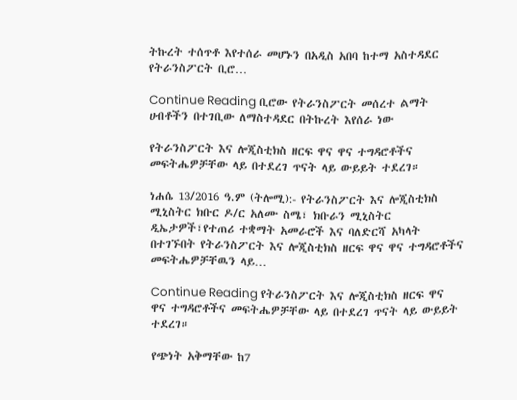ትኩረት ተሰጥቶ እየተሰራ መሆኑን በአዲስ አበባ ከተማ አስተዳደር የትራንስፖርት ቢሮ…

Continue Reading ቢሮው የትራንስፖርት መሰረተ ልማት ሀብቶችን በተገቢው ለማስተዳደር በትኩረት እየሰራ ነው

የትራንስፖርት እና ሎጂስቲክስ ዘርፍ ዋና ዋና ተግዳሮቶችና መፍትሔዎቻቸው ላይ በተደረገ ጥናት ላይ ውይይት ተደረገ።

ነሐሴ 13/2016 ዓ.ም (ትሎሚ):- የትራንስፖርት እና ሎጂስቲክስ ሚኒስትር ክቡር ዶ/ር አለሙ ስሜ፣ ክቡራን ሚኒስትር ዲኤታዎች፣የተጠሪ ተቋማት አመራሮች እና ባለድርሻ አካላት በተገኙበት የትራንስፖርት እና ሎጂስቲክስ ዘርፍ ዋና ዋና ተግዳሮቶችና መፍትሔዎቻቸዉን ላይ…

Continue Reading የትራንስፖርት እና ሎጂስቲክስ ዘርፍ ዋና ዋና ተግዳሮቶችና መፍትሔዎቻቸው ላይ በተደረገ ጥናት ላይ ውይይት ተደረገ።

የጭነት አቅማቸው ከ7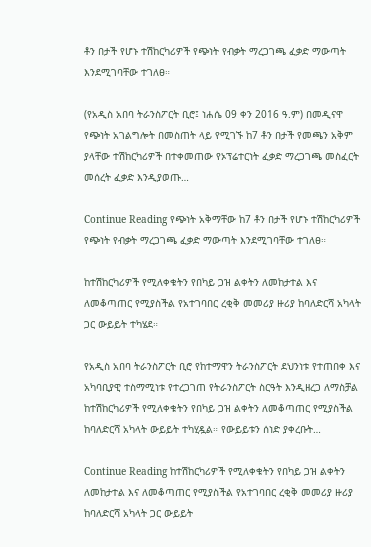ቶን በታች የሆኑ ተሽከርካሪዎች የጭነት የብቃት ማረጋገጫ ፈቃድ ማውጣት እንደሚገባቸው ተገለፀ።

(የአዲስ አበባ ትራንስፖርት ቢሮ፤ ነሐሴ 09 ቀን 2016 ዓ.ም) በመዲናዋ የጭነት አገልግሎት በመስጠት ላይ የሚገኙ ከ7 ቶን በታች የመጫን አቅም ያላቸው ተሽከርካሪዎች በተቀመጠው የኦፕሬተርነት ፈቃድ ማረጋገጫ መስፈርት መሰረት ፈቃድ እንዲያወጡ…

Continue Reading የጭነት አቅማቸው ከ7 ቶን በታች የሆኑ ተሽከርካሪዎች የጭነት የብቃት ማረጋገጫ ፈቃድ ማውጣት እንደሚገባቸው ተገለፀ።

ከተሽከርካሪዎች የሚለቀቁትን የበካይ ጋዝ ልቀትን ለመከታተል እና ለመቆጣጠር የሚያስችል የአተገባበር ረቂቅ መመሪያ ዙሪያ ከባለድርሻ አካላት ጋር ውይይት ተካሄደ።

የአዲስ አበባ ትራንስፖርት ቢሮ የከተማዋን ትራንስፖርት ደህንነቱ የተጠበቀ እና አካባቢያዊ ተስማሚነቱ የተረጋገጠ የትራንስፖርት ስርዓት እንዲዘረጋ ለማስቻል ከተሽከርካሪዎች የሚለቀቁትን የበካይ ጋዝ ልቀትን ለመቆጣጠር የሚያስችል ከባለድርሻ አካላት ውይይት ተካሂዷል። የውይይቱን ሰነድ ያቀረቡት…

Continue Reading ከተሽከርካሪዎች የሚለቀቁትን የበካይ ጋዝ ልቀትን ለመከታተል እና ለመቆጣጠር የሚያስችል የአተገባበር ረቂቅ መመሪያ ዙሪያ ከባለድርሻ አካላት ጋር ውይይት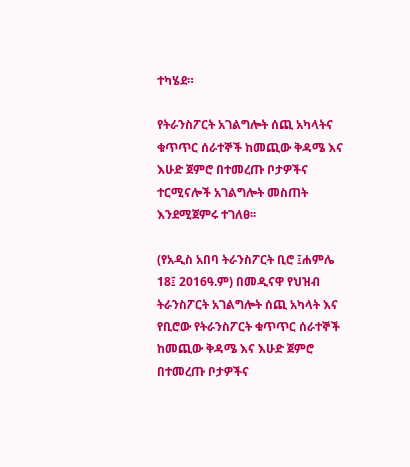ተካሄደ።

የትራንስፖርት አገልግሎት ሰጪ አካላትና ቁጥጥር ሰራተኞች ከመጪው ቅዳሜ እና እሁድ ጀምሮ በተመረጡ ቦታዎችና ተርሚናሎች አገልግሎት መስጠት እንደሚጀምሩ ተገለፀ፡፡

(የአዲስ አበባ ትራንስፖርት ቢሮ ፤ሐምሌ 18፤ 2016ዓ.ም) በመዲናዋ የህዝብ ትራንስፖርት አገልግሎት ሰጪ አካላት እና የቢሮው የትራንስፖርት ቁጥጥር ሰራተኞች ከመጪው ቅዳሜ እና እሁድ ጀምሮ በተመረጡ ቦታዎችና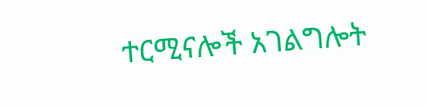ተርሚናሎች አገልግሎት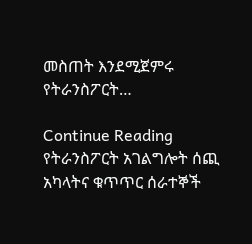መስጠት እንደሚጀምሩ የትራንስፖርት…

Continue Reading የትራንስፖርት አገልግሎት ሰጪ አካላትና ቁጥጥር ሰራተኞች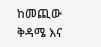ከመጪው ቅዳሜ እና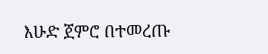እሁድ ጀምሮ በተመረጡ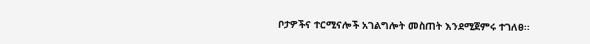ቦታዎችና ተርሚናሎች አገልግሎት መስጠት እንደሚጀምሩ ተገለፀ፡፡